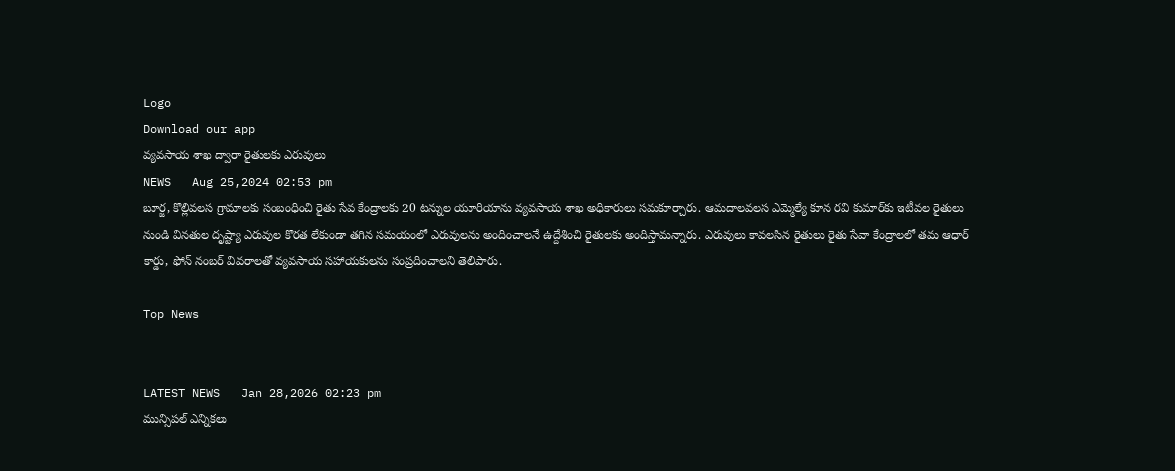Logo
Download our app
వ్యవసాయ శాఖ ద్వారా రైతులకు ఎరువులు
NEWS   Aug 25,2024 02:53 pm
బూర్జ, కొల్లివలస గ్రామాలకు సంబంధించి రైతు సేవ కేంద్రాలకు 20 టన్నుల యూరియాను వ్య‌వసాయ శాఖ అధికారులు సమకూర్చారు. ఆమదాలవలస ఎమ్మెల్యే కూన రవి కుమార్‌కు ఇటీవల రైతులు నుండి వినతుల దృష్ట్యా ఎరువుల కొరత లేకుండా తగిన సమయంలో ఎరువులను అందించాలనే ఉద్దేశించి రైతులకు అందిస్తామ‌న్నారు. ఎరువులు కావలసిన రైతులు రైతు సేవా కేంద్రాలలో తమ ఆధార్ కార్డు, ఫోన్ నంబర్ వివరాలతో వ్యవసాయ సహాయకులను సంప్రదించాలని తెలిపారు.

Top News


LATEST NEWS   Jan 28,2026 02:23 pm
మున్సిపల్ ఎన్నికలు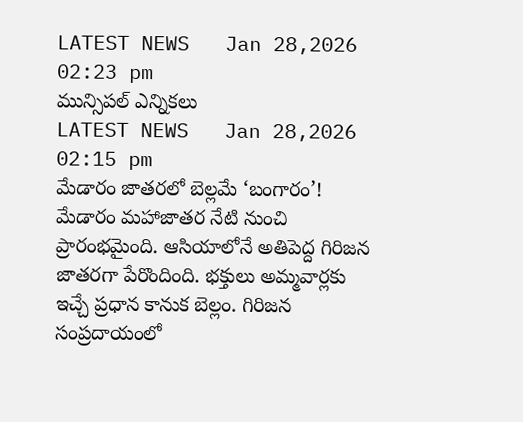LATEST NEWS   Jan 28,2026 02:23 pm
మున్సిపల్ ఎన్నికలు
LATEST NEWS   Jan 28,2026 02:15 pm
మేడారం జాతరలో బెల్లమే ‘బంగారం’!
మేడారం మహాజాతర నేటి నుంచి ప్రారంభమైంది. ఆసియాలోనే అతిపెద్ద గిరిజన జాత‌రగా పేరొందింది. భక్తులు అమ్మవార్లకు ఇచ్చే ప్రధాన కానుక బెల్లం. గిరిజన సంప్రదాయంలో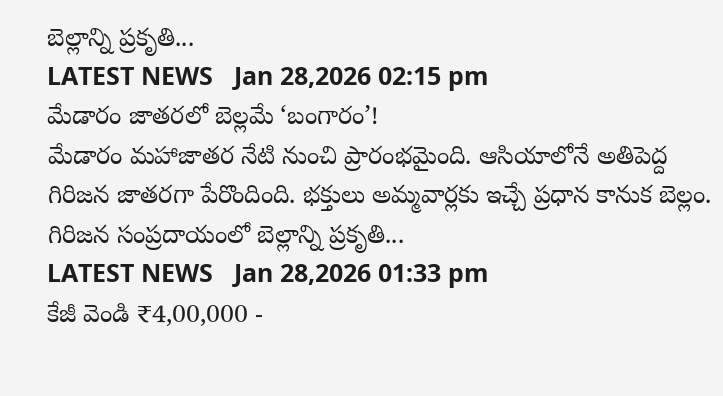బెల్లాన్ని ప్రకృతి...
LATEST NEWS   Jan 28,2026 02:15 pm
మేడారం జాతరలో బెల్లమే ‘బంగారం’!
మేడారం మహాజాతర నేటి నుంచి ప్రారంభమైంది. ఆసియాలోనే అతిపెద్ద గిరిజన జాత‌రగా పేరొందింది. భక్తులు అమ్మవార్లకు ఇచ్చే ప్రధాన కానుక బెల్లం. గిరిజన సంప్రదాయంలో బెల్లాన్ని ప్రకృతి...
LATEST NEWS   Jan 28,2026 01:33 pm
కేజీ వెండి ₹4,00,000 -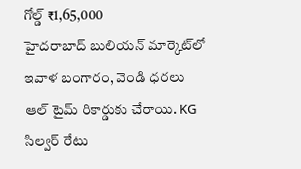గోల్డ్ ₹1,65,000
హైదరాబాద్ బులియన్ మార్కెట్‌లో ఇవాళ బంగారం, వెండి ధరలు ఆల్ టైమ్ రికార్డుకు చేరాయి. KG సిల్వర్ రేటు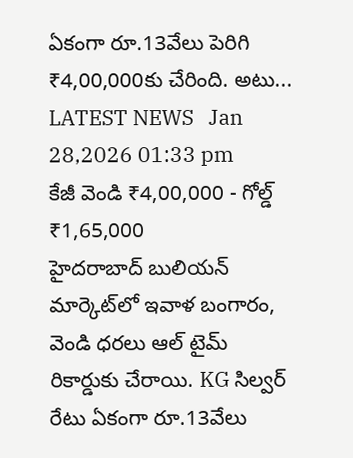ఏకంగా రూ.13వేలు పెరిగి ₹4,00,000కు చేరింది. అటు...
LATEST NEWS   Jan 28,2026 01:33 pm
కేజీ వెండి ₹4,00,000 - గోల్డ్ ₹1,65,000
హైదరాబాద్ బులియన్ మార్కెట్‌లో ఇవాళ బంగారం, వెండి ధరలు ఆల్ టైమ్ రికార్డుకు చేరాయి. KG సిల్వర్ రేటు ఏకంగా రూ.13వేలు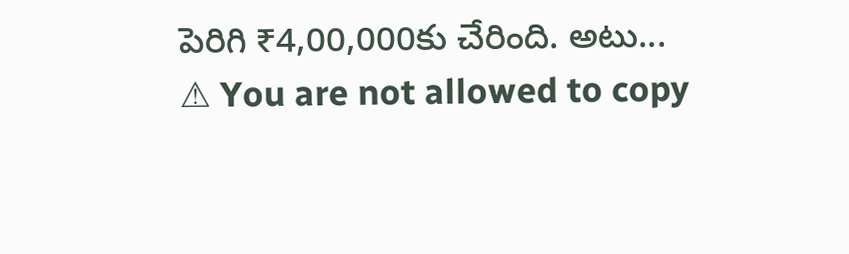పెరిగి ₹4,00,000కు చేరింది. అటు...
⚠ You are not allowed to copy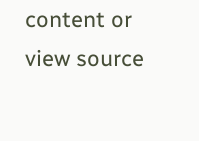content or view source